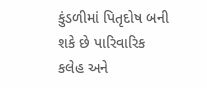કુંડળીમાં પિતૃદોષ બની શકે છે પારિવારિક કલેહ અને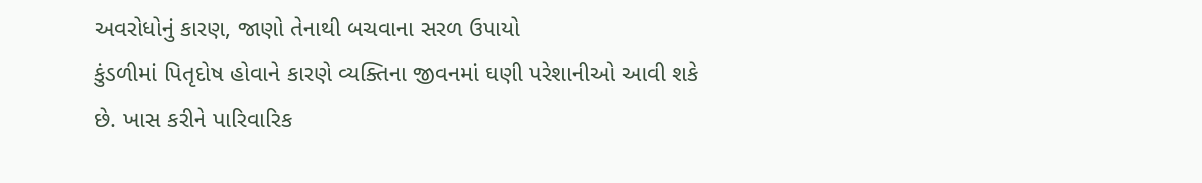અવરોધોનું કારણ, જાણો તેનાથી બચવાના સરળ ઉપાયો
કુંડળીમાં પિતૃદોષ હોવાને કારણે વ્યક્તિના જીવનમાં ઘણી પરેશાનીઓ આવી શકે છે. ખાસ કરીને પારિવારિક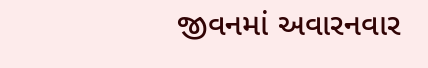જીવનમાં અવારનવાર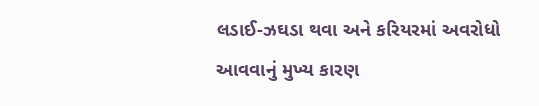લડાઈ-ઝઘડા થવા અને કરિયરમાં અવરોધો આવવાનું મુખ્ય કારણ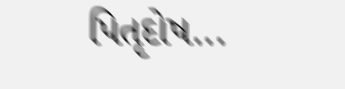પિતૃદોષ...